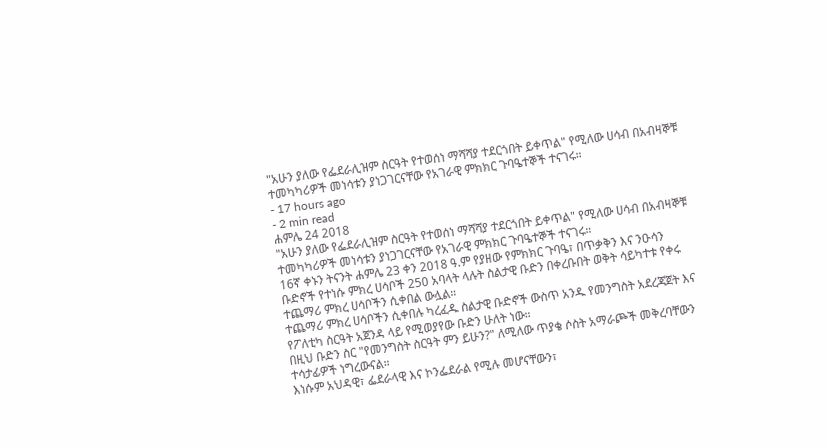"አሁን ያለው የፌደራሊዝም ስርዓት የተወሰነ ማሻሻያ ተደርጎበት ይቀጥል" የሚለው ሀሳብ በአብዛኞቹ ተመካካሪዎች መነሳቱን ያነጋገርናቸው የአገራዊ ምክክር ጉባዔተኞች ተናገሩ።
- 17 hours ago
- 2 min read
ሐምሌ 24 2018
"አሁን ያለው የፌደራሊዝም ስርዓት የተወሰነ ማሻሻያ ተደርጎበት ይቀጥል" የሚለው ሀሳብ በአብዛኞቹ ተመካካሪዎች መነሳቱን ያነጋገርናቸው የአገራዊ ምክክር ጉባዔተኞች ተናገሩ።
16ኛ ቀኑን ትናንት ሐምሌ 23 ቀን 2018 ዓ.ም የያዘው የምክክር ጉባዔ፣ በጥቃቅን እና ንዑሳን ቡድኖች የተነሱ ምክረ ሀሳቦች 250 አባላት ላሉት ስልታዊ ቡድን በቀረቡበት ወቅት ሳይካተቱ የቀሩ ተጨማሪ ምክረ ሀሳቦችን ሲቀበል ውሏል።
ተጨማሪ ምክረ ሀሳቦችን ሲቀበሉ ካረፈዱ ስልታዊ ቡድኖች ውስጥ አንዱ የመንግስት አደረጃጀት እና የፖለቲካ ስርዓት አጀንዳ ላይ የሚወያየው ቡድን ሁለት ነው።
በዚህ ቡድን ስር "የመንግስት ስርዓት ምን ይሁን?" ለሚለው ጥያቄ ሶስት አማራጮች መቅረባቸውን ተሳታፊዎች ነግረውናል።
እነሱም አህዳዊ፣ ፌደራላዊ እና ኮንፌደራል የሚሉ መሆናቸውን፣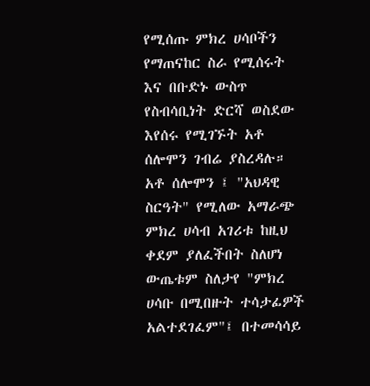የሚሰጡ ምክረ ሀሳቦችን የማጠናከር ስራ የሚሰሩት እና በቡድኑ ውስጥ የስብሳቢነት ድርሻ ወስደው እየሰሩ የሚገኙት አቶ ሰሎሞን ገብሬ ያስረዳሉ።
አቶ ሰሎሞን ፤ "አህዳዊ ስርዓት" የሚለው አማራጭ ምክረ ሀሳብ አገሪቱ ከዚህ ቀደም ያለፈችበት ስለሆነ ውጤቱም ስለታየ "ምክረ ሀሳቡ በሚበዙት ተሳታፊዎች አልተደገፈም"፤ በተመሳሳይ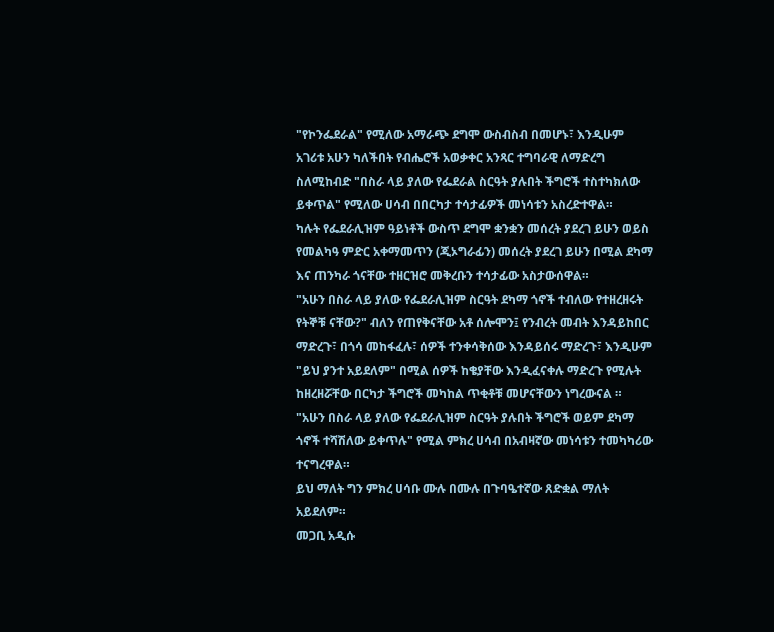"የኮንፌደራል" የሚለው አማራጭ ደግሞ ውስብስብ በመሆኑ፣ እንዲሁም አገሪቱ አሁን ካለችበት የብሔሮች አወቃቀር አንጻር ተግባራዊ ለማድረግ ስለሚከብድ "በስራ ላይ ያለው የፌደራል ስርዓት ያሉበት ችግሮች ተስተካክለው ይቀጥል" የሚለው ሀሳብ በበርካታ ተሳታፊዎች መነሳቱን አስረድተዋል።
ካሉት የፌደራሊዝም ዓይነቶች ውስጥ ደግሞ ቋንቋን መሰረት ያደረገ ይሁን ወይስ የመልካዓ ምድር አቀማመጥን (ጂኦግራፊን) መሰረት ያደረገ ይሁን በሚል ደካማ እና ጠንካራ ጎናቸው ተዘርዝሮ መቅረቡን ተሳታፊው አስታውሰዋል።
"አሁን በስራ ላይ ያለው የፌደራሊዝም ስርዓት ደካማ ጎኖች ተብለው የተዘረዘሩት የትኞቹ ናቸው?" ብለን የጠየቅናቸው አቶ ሰሎሞን፤ የንብረት መብት እንዳይከበር ማድረጉ፣ በጎሳ መከፋፈሉ፣ ሰዎች ተንቀሳቅሰው እንዳይሰሩ ማድረጉ፣ እንዲሁም "ይህ ያንተ አይደለም" በሚል ሰዎች ከቄያቸው እንዲፈናቀሉ ማድረጉ የሚሉት ከዘረዘሯቸው በርካታ ችግሮች መካከል ጥቂቶቹ መሆናቸውን ነግረውናል ።
"አሁን በስራ ላይ ያለው የፌደራሊዝም ስርዓት ያሉበት ችግሮች ወይም ደካማ ጎኖች ተሻሽለው ይቀጥሉ" የሚል ምክረ ሀሳብ በአብዛኛው መነሳቱን ተመካካሪው ተናግረዋል።
ይህ ማለት ግን ምክረ ሀሳቡ ሙሉ በሙሉ በጉባዔተኛው ጸድቋል ማለት አይደለም።
መጋቢ አዲሱ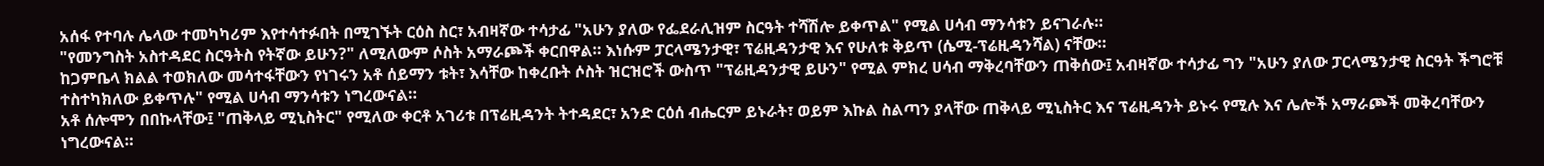አሰፋ የተባሉ ሌላው ተመካካሪም እየተሳተፉበት በሚገኙት ርዕስ ስር፣ አብዛኛው ተሳታፊ "አሁን ያለው የፌደራሊዝም ስርዓት ተሻሽሎ ይቀጥል" የሚል ሀሳብ ማንሳቱን ይናገራሉ።
"የመንግስት አስተዳደር ስርዓትስ የትኛው ይሁን?" ለሚለውም ሶስት አማራጮች ቀርበዋል። እነሱም ፓርላሜንታዊ፣ ፕሬዚዳንታዊ እና የሁለቱ ቅይጥ (ሴሚ-ፕሬዚዳንሻል) ናቸው።
ከጋምቤላ ክልል ተወክለው መሳተፋቸውን የነገሩን አቶ ሰይማን ቱት፣ እሳቸው ከቀረቡት ሶስት ዝርዝሮች ውስጥ "ፕሬዚዳንታዊ ይሁን" የሚል ምክረ ሀሳብ ማቅረባቸውን ጠቅሰው፤ አብዛኛው ተሳታፊ ግን "አሁን ያለው ፓርላሜንታዊ ስርዓት ችግሮቹ ተስተካክለው ይቀጥሉ" የሚል ሀሳብ ማንሳቱን ነግረውናል።
አቶ ሰሎሞን በበኩላቸው፤ "ጠቅላይ ሚኒስትር" የሚለው ቀርቶ አገሪቱ በፕሬዚዳንት ትተዳደር፣ አንድ ርዕሰ ብሔርም ይኑራት፣ ወይም እኩል ስልጣን ያላቸው ጠቅላይ ሚኒስትር እና ፕሬዚዳንት ይኑሩ የሚሉ እና ሌሎች አማራጮች መቅረባቸውን ነግረውናል።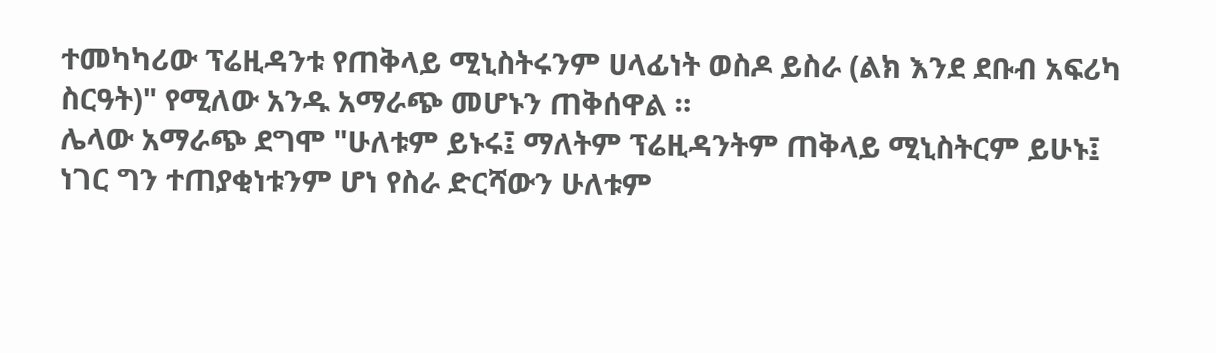ተመካካሪው ፕሬዚዳንቱ የጠቅላይ ሚኒስትሩንም ሀላፊነት ወስዶ ይስራ (ልክ እንደ ደቡብ አፍሪካ ስርዓት)" የሚለው አንዱ አማራጭ መሆኑን ጠቅሰዋል ።
ሌላው አማራጭ ደግሞ "ሁለቱም ይኑሩ፤ ማለትም ፕሬዚዳንትም ጠቅላይ ሚኒስትርም ይሁኑ፤ ነገር ግን ተጠያቂነቱንም ሆነ የስራ ድርሻውን ሁለቱም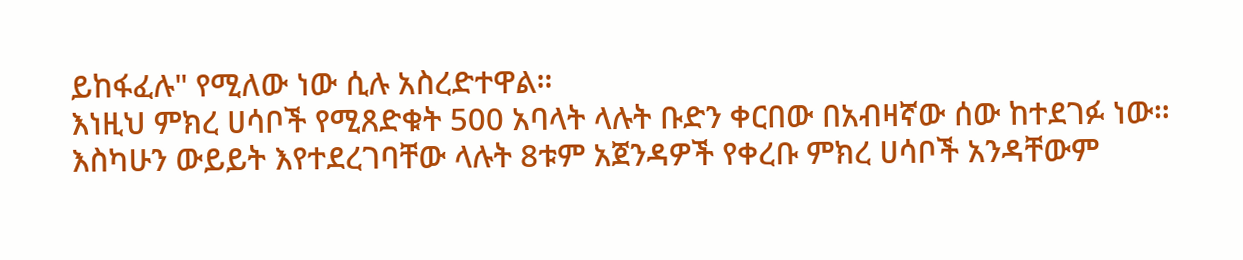ይከፋፈሉ" የሚለው ነው ሲሉ አስረድተዋል።
እነዚህ ምክረ ሀሳቦች የሚጸድቁት 500 አባላት ላሉት ቡድን ቀርበው በአብዛኛው ሰው ከተደገፉ ነው።
እስካሁን ውይይት እየተደረገባቸው ላሉት 8ቱም አጀንዳዎች የቀረቡ ምክረ ሀሳቦች አንዳቸውም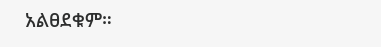አልፀደቁም።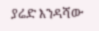ያሬድ እንዳሻው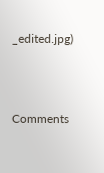_edited.jpg)



Comments